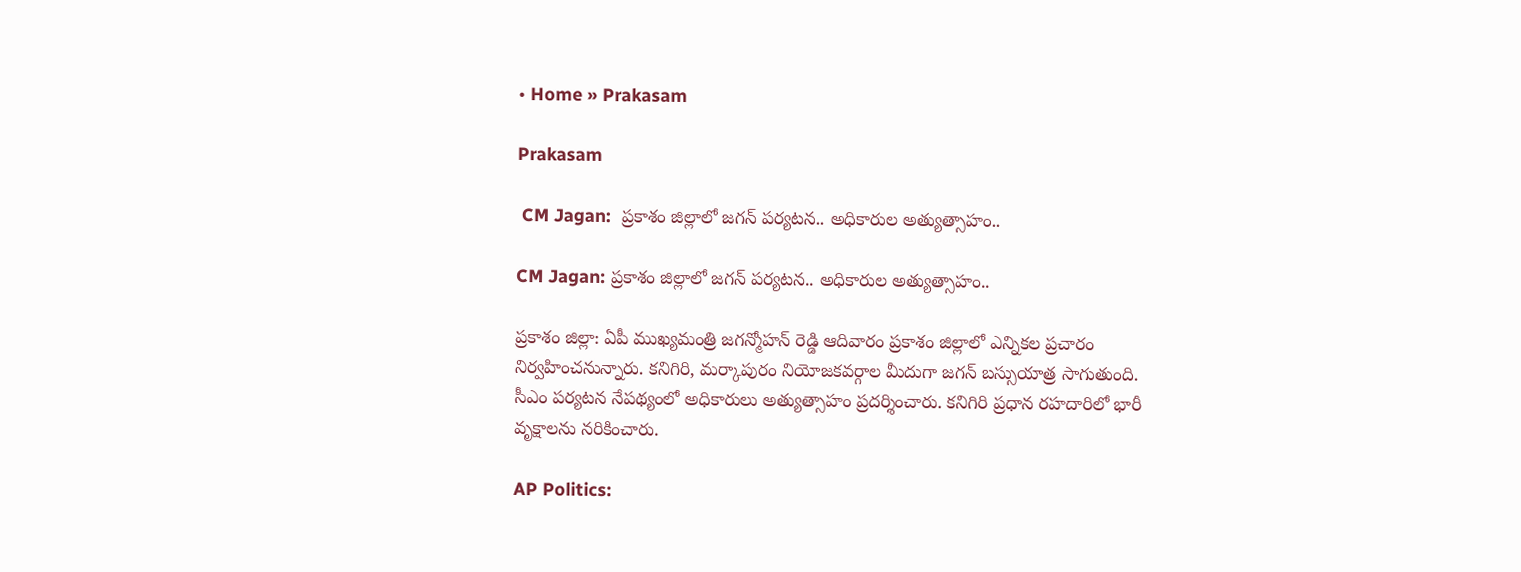• Home » Prakasam

Prakasam

 CM Jagan:  ప్రకాశం జిల్లాలో జగన్ పర్యటన.. అధికారుల అత్యుత్సాహం..

CM Jagan: ప్రకాశం జిల్లాలో జగన్ పర్యటన.. అధికారుల అత్యుత్సాహం..

ప్రకాశం జిల్లా: ఏపీ ముఖ్యమంత్రి జగన్మోహన్ రెడ్డి ఆదివారం ప్రకాశం జిల్లాలో ఎన్నికల ప్రచారం నిర్వహించనున్నారు. కనిగిరి, మర్కాపురం నియోజకవర్గాల మీదుగా జగన్‌ బస్సుయాత్ర సాగుతుంది. సీఎం పర్యటన నేపథ్యంలో అధికారులు అత్యుత్సాహం ప్రదర్శించారు. కనిగిరి ప్రధాన రహదారిలో భారీ వృక్షాలను నరికించారు.

AP Politics: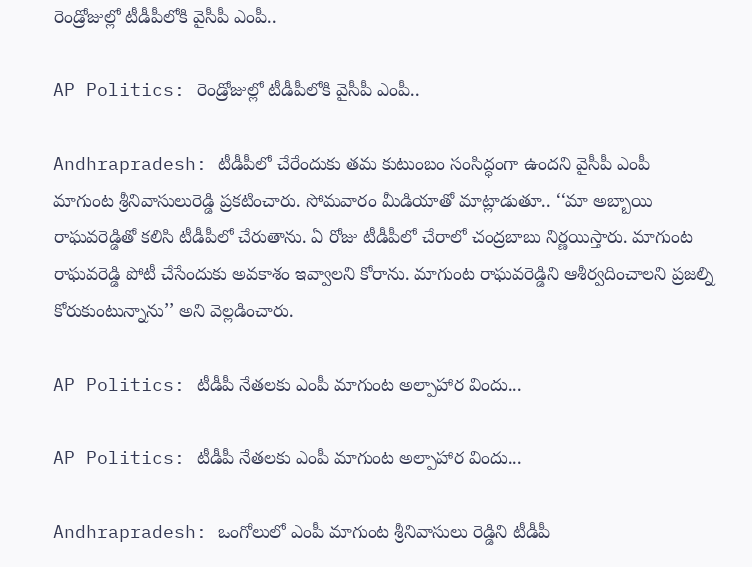రెండ్రోజుల్లో టీడీపీలోకి వైసీపీ ఎంపీ..

AP Politics: రెండ్రోజుల్లో టీడీపీలోకి వైసీపీ ఎంపీ..

Andhrapradesh: టీడీపీలో చేరేందుకు తమ కుటుంబం సంసిద్ధంగా ఉందని వైసీపీ ఎంపీ మాగుంట శ్రీనివాసులురెడ్డి ప్రకటించారు. సోమవారం మీడియాతో మాట్లాడుతూ.. ‘‘మా అబ్బాయి రాఘవరెడ్డితో కలిసి టీడీపీలో చేరుతాను. ఏ రోజు టీడీపీలో చేరాలో చంద్రబాబు నిర్ణయిస్తారు. మాగుంట రాఘవరెడ్డి పోటీ చేసేందుకు అవకాశం ఇవ్వాలని కోరాను. మాగుంట రాఘవరెడ్డిని ఆశీర్వదించాలని ప్రజల్ని కోరుకుంటున్నాను’’ అని వెల్లడించారు.

AP Politics: టీడీపీ నేతలకు ఎంపీ మాగుంట అల్పాహార విందు...

AP Politics: టీడీపీ నేతలకు ఎంపీ మాగుంట అల్పాహార విందు...

Andhrapradesh: ఒంగోలులో ఎంపీ మాగుంట శ్రీనివాసులు రెడ్డిని టీడీపీ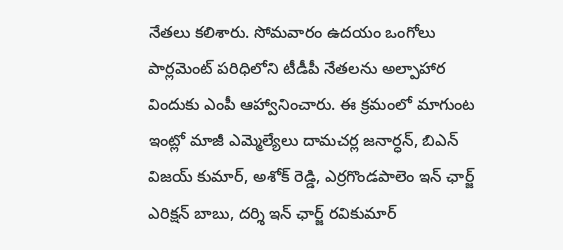నేతలు కలిశారు. సోమవారం ఉదయం ఒంగోలు పార్లమెంట్ పరిధిలోని టీడీపీ నేతలను అల్పాహార విందుకు ఎంపీ ఆహ్వానించారు. ఈ క్రమంలో మాగుంట ఇంట్లో మాజీ ఎమ్మెల్యేలు దామచర్ల జనార్ధన్, బిఎన్ విజయ్ కుమార్, అశోక్ రెడ్డి, ఎర్రగొండపాలెం ఇన్ ఛార్జ్ ఎరిక్షన్ బాబు, దర్శి ఇన్ ఛార్జ్ రవికుమార్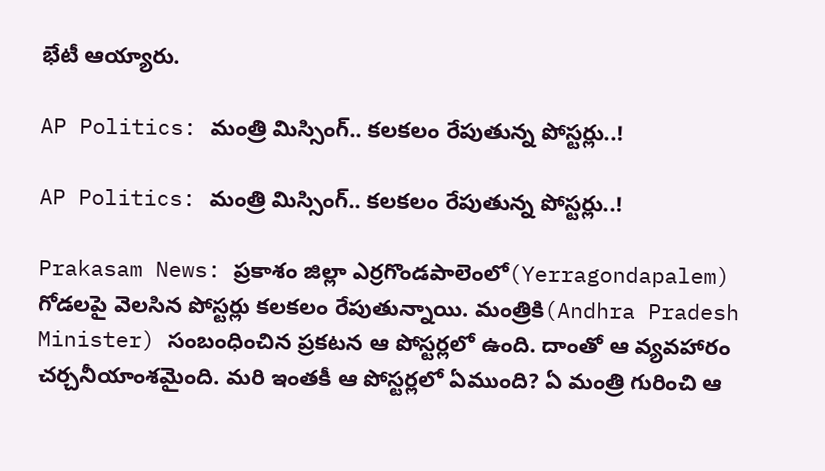భేటీ ఆయ్యారు.

AP Politics: మంత్రి మిస్సింగ్.. కలకలం రేపుతున్న పోస్టర్లు..!

AP Politics: మంత్రి మిస్సింగ్.. కలకలం రేపుతున్న పోస్టర్లు..!

Prakasam News: ప్రకాశం జిల్లా ఎర్రగొండపాలెంలో(Yerragondapalem) గోడలపై వెలసిన పోస్టర్లు కలకలం రేపుతున్నాయి. మంత్రికి(Andhra Pradesh Minister) సంబంధించిన ప్రకటన ఆ పోస్టర్లలో ఉంది. దాంతో ఆ వ్యవహారం చర్చనీయాంశమైంది. మరి ఇంతకీ ఆ పోస్టర్లలో ఏముంది? ఏ మంత్రి గురించి ఆ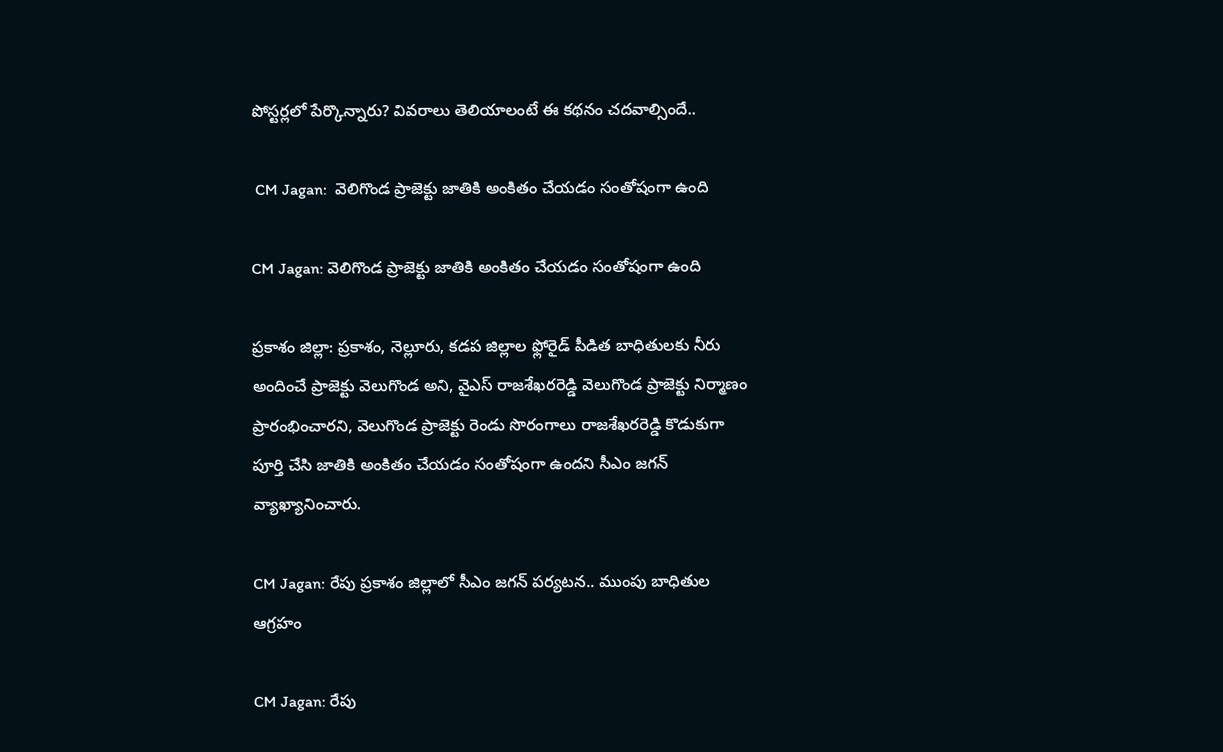పోస్టర్లలో పేర్కొన్నారు? వివరాలు తెలియాలంటే ఈ కథనం చదవాల్సిందే..

 CM Jagan:  వెలిగొండ ప్రాజెక్టు జాతికి అంకితం చేయడం సంతోషంగా ఉంది

CM Jagan: వెలిగొండ ప్రాజెక్టు జాతికి అంకితం చేయడం సంతోషంగా ఉంది

ప్రకాశం జిల్లా: ప్రకాశం, నెల్లూరు, కడప జిల్లాల ఫ్లోరైడ్ పీడిత బాధితులకు నీరు అందించే ప్రాజెక్టు వెలుగొండ అని, వైఎస్ రాజశేఖరరెడ్డి వెలుగొండ ప్రాజెక్టు నిర్మాణం ప్రారంభించారని, వెలుగొండ ప్రాజెక్టు రెండు సొరంగాలు రాజశేఖరరెడ్డి కొడుకుగా పూర్తి చేసి జాతికి అంకితం చేయడం సంతోషంగా ఉందని సీఎం జగన్ వ్యాఖ్యానించారు.

CM Jagan: రేపు ప్రకాశం జిల్లాలో సీఎం జగన్ పర్యటన.. ముంపు బాధితుల ఆగ్రహం

CM Jagan: రేపు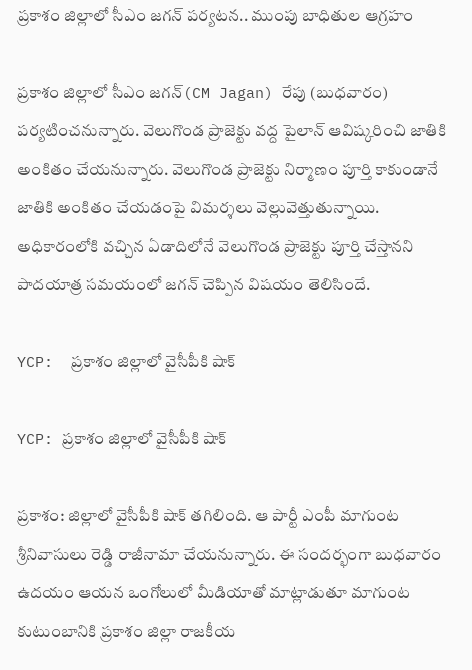ప్రకాశం జిల్లాలో సీఎం జగన్ పర్యటన.. ముంపు బాధితుల ఆగ్రహం

ప్రకాశం జిల్లాలో సీఎం జగన్(CM Jagan) రేపు (బుధవారం) పర్యటించనున్నారు. వెలుగొండ ప్రాజెక్టు వద్ద పైలాన్ ఆవిష్కరించి జాతికి అంకితం చేయనున్నారు. వెలుగొండ ప్రాజెక్టు నిర్మాణం పూర్తి కాకుండానే జాతికి అంకితం చేయడంపై విమర్శలు వెల్లువెత్తుతున్నాయి. అధికారంలోకి వచ్చిన ఏడాదిలోనే వెలుగొండ ప్రాజెక్టు పూర్తి చేస్తానని పాదయాత్ర సమయంలో జగన్ చెప్పిన విషయం తెలిసిందే.

YCP:  ప్రకాశం జిల్లాలో వైసీపీకి షాక్

YCP: ప్రకాశం జిల్లాలో వైసీపీకి షాక్

ప్రకాశం: జిల్లాలో వైసీపీకి షాక్ తగిలింది. ఆ పార్టీ ఎంపీ మాగుంట శ్రీనివాసులు రెడ్డి రాజీనామా చేయనున్నారు. ఈ సందర్భంగా బుధవారం ఉదయం ఆయన ఒంగోలులో మీడియాతో మాట్లాడుతూ మాగుంట కుటుంబానికి ప్రకాశం జిల్లా రాజకీయ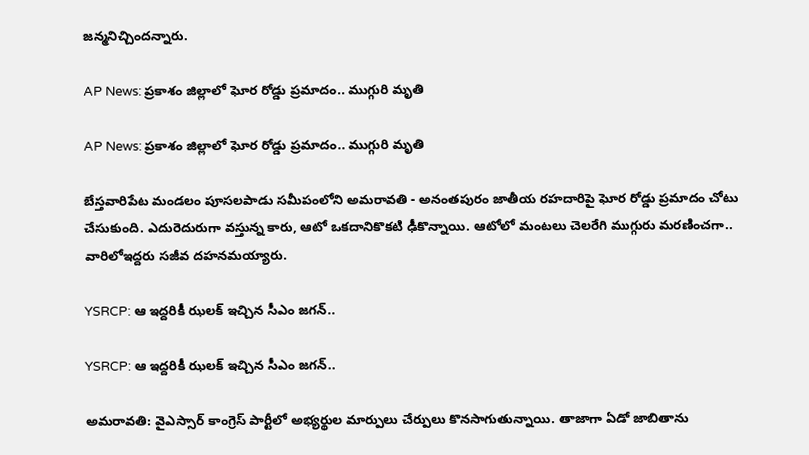జన్మనిచ్చిందన్నారు.

AP News: ప్రకాశం జిల్లాలో ఘోర రోడ్డు ప్రమాదం.. ముగ్గురి మృతి

AP News: ప్రకాశం జిల్లాలో ఘోర రోడ్డు ప్రమాదం.. ముగ్గురి మృతి

బేస్తవారిపేట మండలం పూసలపాడు సమీపంలోని అమరావతి - అనంతపురం జాతీయ రహదారిపై ఘోర రోడ్డు ప్రమాదం చోటు చేసుకుంది. ఎదురెదురుగా వస్తున్న కారు, ఆటో ఒకదానికొకటి ఢీకొన్నాయి. ఆటోలో మంటలు చెలరేగి ముగ్గురు మరణించగా.. వారిలోఇద్దరు సజీవ దహనమయ్యారు.

YSRCP: ఆ ఇద్దరికీ ఝలక్ ఇచ్చిన సీఎం జగన్..

YSRCP: ఆ ఇద్దరికీ ఝలక్ ఇచ్చిన సీఎం జగన్..

అమరావతి: వైఎస్సార్ కాంగ్రెస్ పార్టీలో అభ్యర్థుల మార్పులు చేర్పులు కొనసాగుతున్నాయి. తాజాగా ఏడో జాబితాను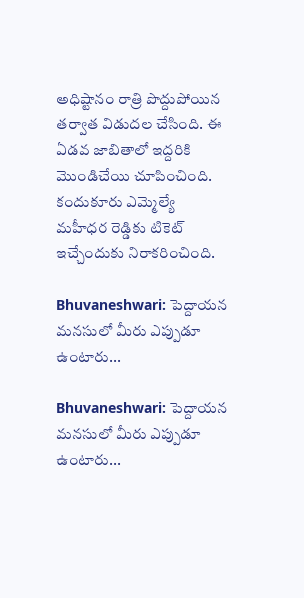అధిష్టానం రాత్రి పొద్దుపోయిన తర్వాత విడుదల చేసింది. ఈ ఏడవ జాబితాలో ఇద్దరికి మొండిచేయి చూపించింది. కందుకూరు ఎమ్మెల్యే మహీధర రెడ్డికు టికెట్ ఇచ్చేందుకు నిరాకరించింది.

Bhuvaneshwari: పెద్దాయన మనసులో మీరు ఎప్పుడూ ఉంటారు...

Bhuvaneshwari: పెద్దాయన మనసులో మీరు ఎప్పుడూ ఉంటారు...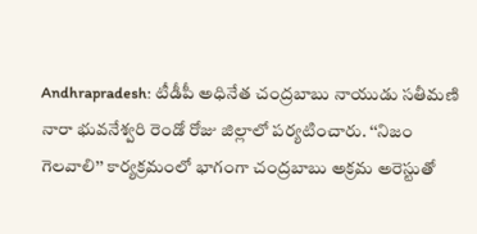Andhrapradesh: టీడీపీ అధినేత చంద్రబాబు నాయుడు సతీమణి నారా భువనేశ్వరి రెండో రోజు జిల్లాలో పర్యటించారు. ‘‘నిజం గెలవాలి’’ కార్యక్రమంలో భాగంగా చంద్రబాబు అక్రమ అరెస్టుతో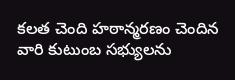కలత చెంది హఠాన్మరణం చెందిన వారి కుటుంబ సభ్యులను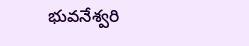భువనేశ్వరి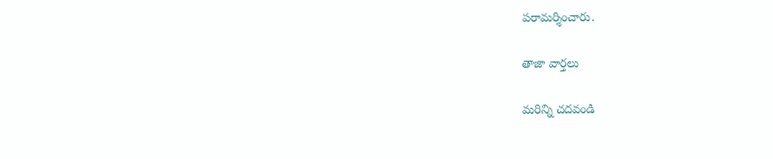పరామర్శించారు.

తాజా వార్తలు

మరిన్ని చదవండి